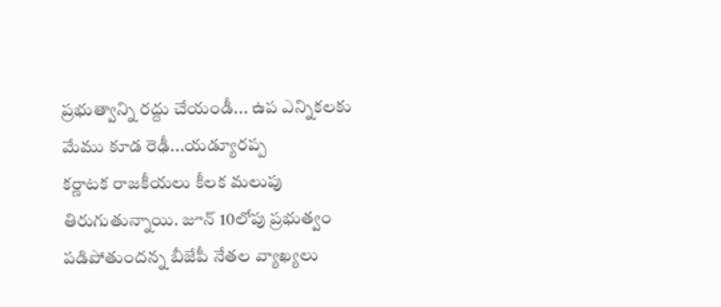ప్రభుత్వాన్ని రద్దు చేయండీ... ఉప ఎన్నికలకు మేము కూడ రెఢీ...యడ్యూరప్ప
కర్ణాటక రాజకీయలు కీలక మలుపు తిరుగుతున్నాయి. జూన్ 10లోపు ప్రభుత్వం పడిపోతుందన్న బీజేపీ నేతల వ్యాఖ్యలు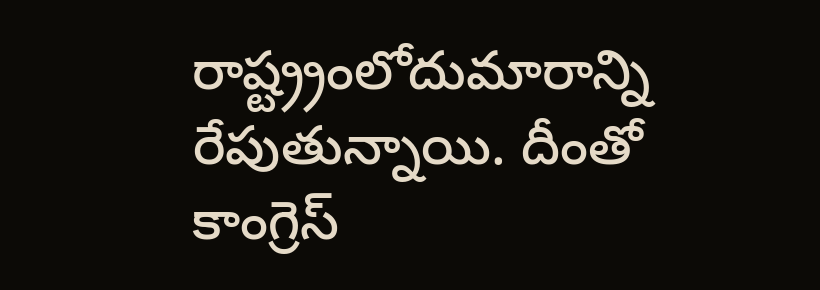రాష్ట్ర్రంలోదుమారాన్ని రేపుతున్నాయి. దీంతో కాంగ్రెస్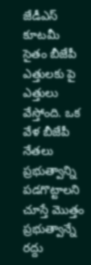జేడీఎస్ కూటమీ సైతం బీజేపీ ఎత్తులకు పై ఎత్తులు వేస్తోంది. ఒక వేళ బీజేపీ నేతలు ప్రభుత్వాన్ని పడగొట్టాలని చూస్తే మొత్తం ప్రభుత్వాన్నే రద్దు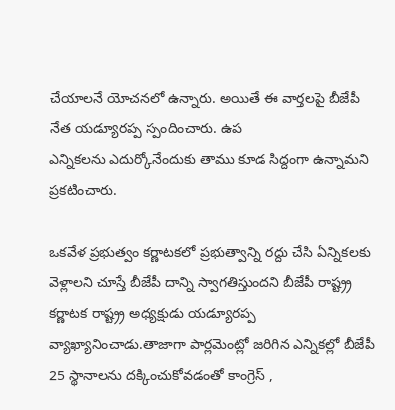చేయాలనే యోచనలో ఉన్నారు. అయితే ఈ వార్తలపై బీజేపీ నేత యడ్యూరప్ప స్పందించారు. ఉప
ఎన్నికలను ఎదుర్కోనేందుకు తాము కూడ సిద్దంగా ఉన్నామని ప్రకటించారు.

ఒకవేళ ప్రభుత్వం కర్ణాటకలో ప్రభుత్వాన్ని రద్దు చేసి ఏన్నికలకు వెళ్లాలని చూస్తే బీజేపీ దాన్ని స్వాగతిస్తుందని బీజేపీ రాష్ట్ర్ర కర్ణాటక రాష్ట్ర్ర అధ్యక్షుడు యడ్యూరప్ప వ్యాఖ్యానించాడు.తాజాగా పార్లమెంట్లో జరిగిన ఎన్నికల్లో బీజేపీ 25 స్థానాలను దక్కించుకోవడంతో కాంగ్రెస్ ,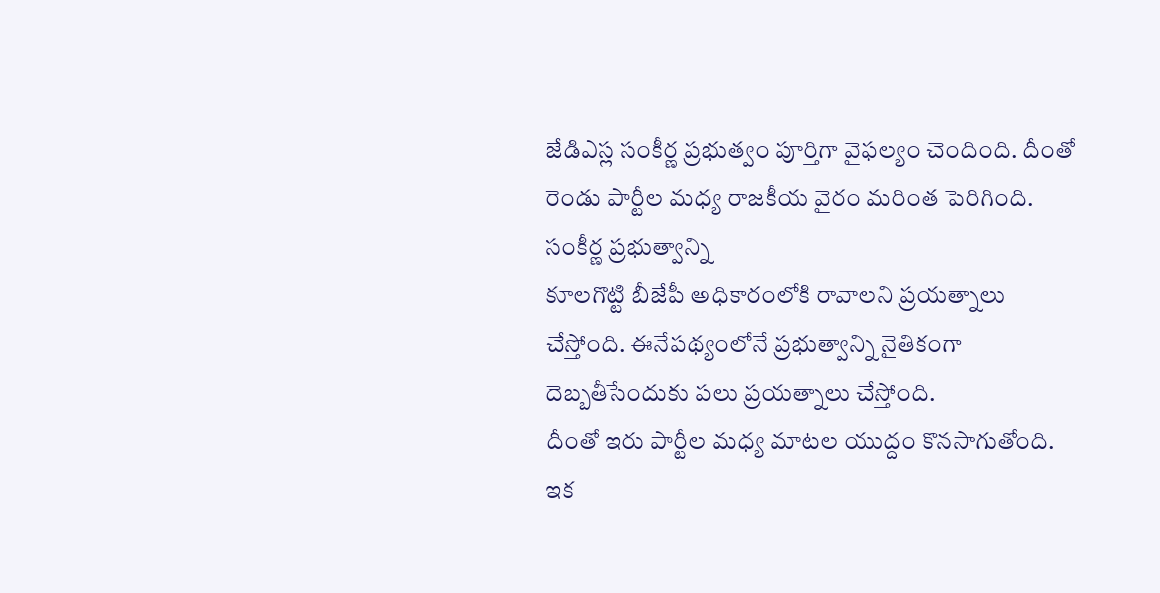జేడిఎస్ల సంకీర్ణ ప్రభుత్వం పూర్తిగా వైఫల్యం చెందింది. దీంతో రెండు పార్టీల మధ్య రాజకీయ వైరం మరింత పెరిగింది. సంకీర్ణ ప్రభుత్వాన్ని
కూలగొట్టి బీజేపీ అధికారంలోకి రావాలని ప్రయత్నాలు చేస్తోంది. ఈనేపథ్యంలోనే ప్రభుత్వాన్ని నైతికంగా దెబ్బతీసేందుకు పలు ప్రయత్నాలు చేస్తోంది.
దీంతో ఇరు పార్టీల మధ్య మాటల యుద్దం కొనసాగుతోంది. ఇక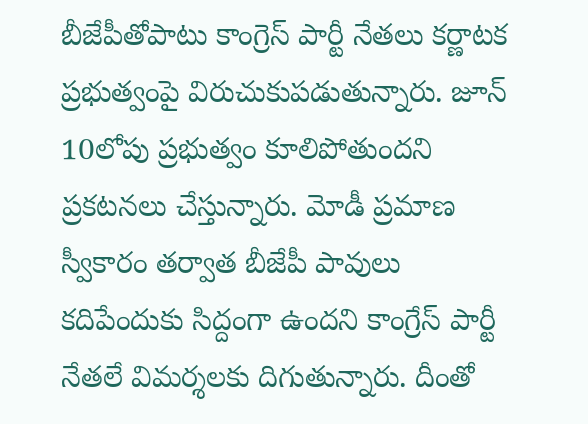బీజేపీతోపాటు కాంగ్రెస్ పార్టీ నేతలు కర్ణాటక ప్రభుత్వంపై విరుచుకుపడుతున్నారు. జూన్ 10లోపు ప్రభుత్వం కూలిపోతుందని ప్రకటనలు చేస్తున్నారు. మోడీ ప్రమాణ స్వీకారం తర్వాత బీజేపీ పావులు కదిపేందుకు సిద్దంగా ఉందని కాంగ్రేస్ పార్టీ నేతలే విమర్శలకు దిగుతున్నారు. దీంతో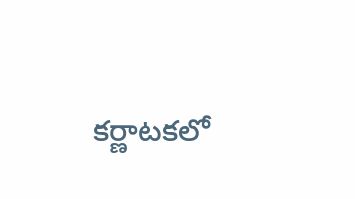కర్ణాటకలో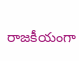రాజకీయంగా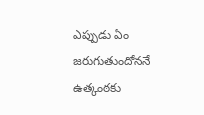ఎప్పుడు ఏం జరుగుతుందోననే ఉత్కంఠకు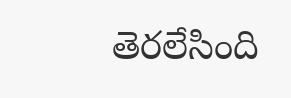తెరలేసింది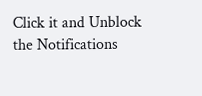Click it and Unblock the Notifications